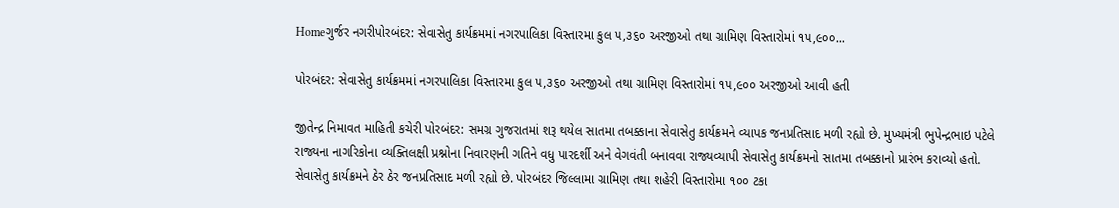Homeગુર્જર નગરીપોરબંદર: સેવાસેતુ કાર્યક્રમમાં નગરપાલિકા વિસ્તારમા કુલ ૫,૩૬૦ અરજીઓ તથા ગ્રામિણ વિસ્તારોમાં ૧૫,૯૦૦...

પોરબંદર: સેવાસેતુ કાર્યક્રમમાં નગરપાલિકા વિસ્તારમા કુલ ૫,૩૬૦ અરજીઓ તથા ગ્રામિણ વિસ્તારોમાં ૧૫,૯૦૦ અરજીઓ આવી હતી

જીતેન્દ્ર નિમાવત માહિતી કચેરી પોરબંદર: સમગ્ર ગુજરાતમાં શરૂ થયેલ સાતમા તબક્કાના સેવાસેતુ કાર્યક્રમને વ્યાપક જનપ્રતિસાદ મળી રહ્યો છે. મુખ્યમંત્રી ભુપેન્દ્રભાઇ પટેલે રાજ્યના નાગરિકોના વ્યક્તિલક્ષી પ્રશ્નોના નિવારણની ગતિને વધુ પારદર્શી અને વેગવંતી બનાવવા રાજ્યવ્યાપી સેવાસેતુ કાર્યક્રમનો સાતમા તબક્કાનો પ્રારંભ કરાવ્યો હતો. સેવાસેતુ કાર્યક્રમને ઠેર ઠેર જનપ્રતિસાદ મળી રહ્યો છે. પોરબંદર જિલ્લામા ગ્રામિણ તથા શહેરી વિસ્તારોમા ૧૦૦ ટકા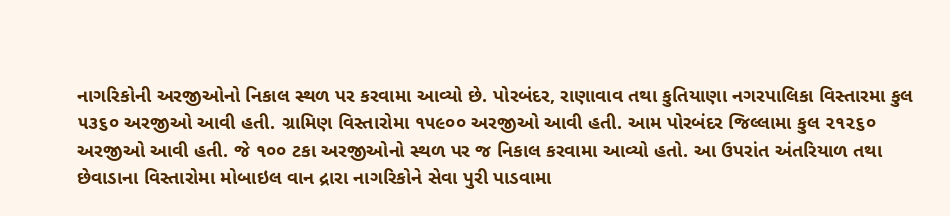નાગરિકોની અરજીઓનો નિકાલ સ્થળ પર કરવામા આવ્યો છે. પોરબંદર, રાણાવાવ તથા કુતિયાણા નગરપાલિકા વિસ્તારમા કુલ ૫૩૬૦ અરજીઓ આવી હતી. ગ્રામિણ વિસ્તારોમા ૧૫૯૦૦ અરજીઓ આવી હતી. આમ પોરબંદર જિલ્લામા કુલ ૨૧૨૬૦ અરજીઓ આવી હતી. જે ૧૦૦ ટકા અરજીઓનો સ્થળ પર જ નિકાલ કરવામા આવ્યો હતો. આ ઉપરાંત અંતરિયાળ તથા છેવાડાના વિસ્તારોમા મોબાઇલ વાન દ્રારા નાગરિકોને સેવા પુરી પાડવામા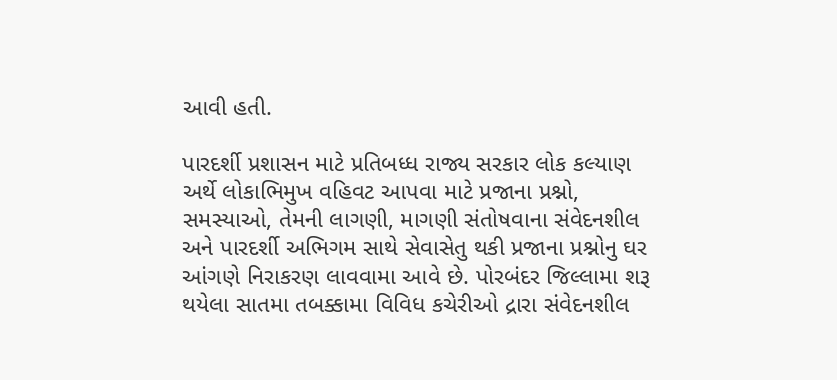આવી હતી.

પારદર્શી પ્રશાસન માટે પ્રતિબધ્ધ રાજ્ય સરકાર લોક કલ્યાણ અર્થે લોકાભિમુખ વહિવટ આપવા માટે પ્રજાના પ્રશ્નો, સમસ્યાઓ, તેમની લાગણી, માગણી સંતોષવાના સંવેદનશીલ અને પારદર્શી અભિગમ સાથે સેવાસેતુ થકી પ્રજાના પ્રશ્નોનુ ઘર આંગણે નિરાકરણ લાવવામા આવે છે. પોરબંદર જિલ્લામા શરૂ થયેલા સાતમા તબક્કામા વિવિધ કચેરીઓ દ્રારા સંવેદનશીલ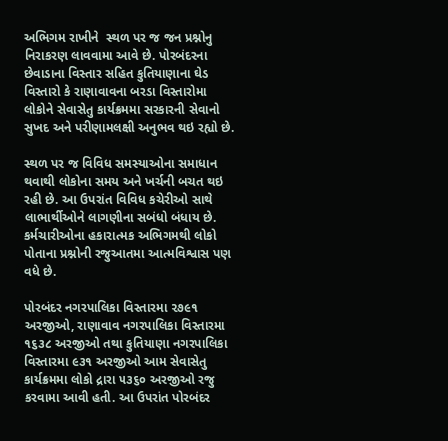અભિગમ રાખીને  સ્થળ પર જ જન પ્રશ્નોનુ નિરાકરણ લાવવામા આવે છે. પોરબંદરના છેવાડાના વિસ્તાર સહિત કુતિયાણાના ઘેડ વિસ્તારો કે રાણાવાવના બરડા વિસ્તારોમા લોકોને સેવાસેતુ કાર્યક્રમમા સરકારની સેવાનો સુખદ અને પરીણામલક્ષી અનુભવ થઇ રહ્યો છે.

સ્થળ પર જ વિવિધ સમસ્યાઓના સમાધાન થવાથી લોકોના સમય અને ખર્ચની બચત થઇ રહી છે. આ ઉપરાંત વિવિધ કચેરીઓ સાથે લાભાર્થીઓને લાગણીના સબંધો બંધાય છે. કર્મચારીઓના હકારાત્મક અભિગમથી લોકો પોતાના પ્રશ્નોની રજુઆતમા આત્મવિશ્વાસ પણ વધે છે.

પોરબંદર નગરપાલિકા વિસ્તારમા ૨૭૯૧ અરજીઓ, રાણાવાવ નગરપાલિકા વિસ્તારમા ૧૬૩૮ અરજીઓ તથા કુતિયાણા નગરપાલિકા વિસ્તારમા ૯૩૧ અરજીઓ આમ સેવાસેતુ કાર્યક્રમમા લોકો દ્રારા ૫૩૬૦ અરજીઓ રજુ કરવામા આવી હતી. આ ઉપરાંત પોરબંદર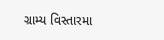ગ્રામ્ય વિસ્તારમા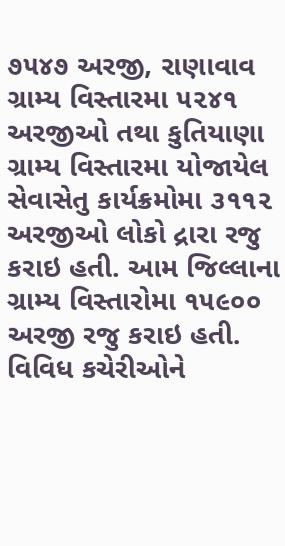૭૫૪૭ અરજી, રાણાવાવ ગ્રામ્ય વિસ્તારમા ૫૨૪૧ અરજીઓ તથા કુતિયાણા ગ્રામ્ય વિસ્તારમા યોજાયેલ સેવાસેતુ કાર્યક્રમોમા ૩૧૧૨ અરજીઓ લોકો દ્રારા રજુ કરાઇ હતી. આમ જિલ્લાના ગ્રામ્ય વિસ્તારોમા ૧૫૯૦૦ અરજી રજુ કરાઇ હતી.  વિવિધ કચેરીઓને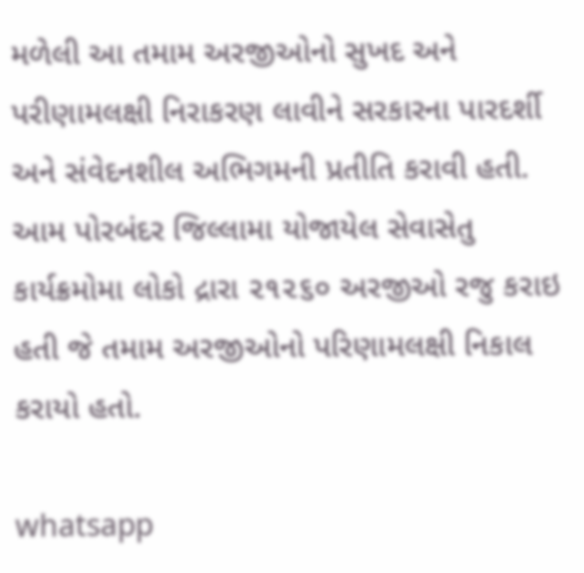મળેલી આ તમામ અરજીઓનો સુખદ અને પરીણામલક્ષી નિરાકરણ લાવીને સરકારના પારદર્શી અને સંવેદનશીલ અભિગમની પ્રતીતિ કરાવી હતી. આમ પોરબંદર જિલ્લામા યોજાયેલ સેવાસેતુ કાર્યક્રમોમા લોકો દ્રારા ૨૧૨૬૦ અરજીઓ રજુ કરાઇ હતી જે તમામ અરજીઓનો પરિણામલક્ષી નિકાલ કરાયો હતો.

whatsapp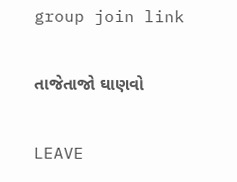group join link

તાજેતાજો ઘાણવો

LEAVE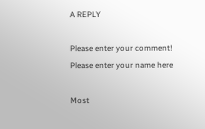A REPLY

Please enter your comment!
Please enter your name here

Most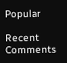Popular

Recent Comments